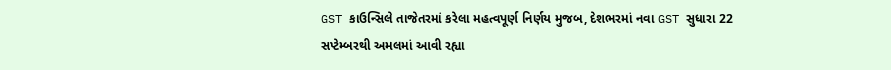GST કાઉન્સિલે તાજેતરમાં કરેલા મહત્વપૂર્ણ નિર્ણય મુજબ, દેશભરમાં નવા GST સુધારા 22 સપ્ટેમ્બરથી અમલમાં આવી રહ્યા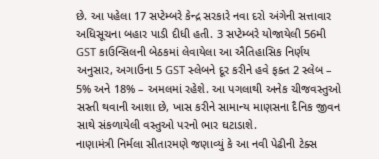છે. આ પહેલા 17 સપ્ટેમ્બરે કેન્દ્ર સરકારે નવા દરો અંગેની સત્તાવાર અધિસૂચના બહાર પાડી દીધી હતી. 3 સપ્ટેમ્બરે યોજાયેલી 56મી GST કાઉન્સિલની બેઠકમાં લેવાયેલા આ ઐતિહાસિક નિર્ણય અનુસાર, અગાઉના 5 GST સ્લેબને દૂર કરીને હવે ફક્ત 2 સ્લેબ – 5% અને 18% – અમલમાં રહેશે. આ પગલાથી અનેક ચીજવસ્તુઓ સસ્તી થવાની આશા છે, ખાસ કરીને સામાન્ય માણસના દૈનિક જીવન સાથે સંકળાયેલી વસ્તુઓ પરનો ભાર ઘટાડાશે.
નાણામંત્રી નિર્મલા સીતારમણે જણાવ્યું કે આ નવી પેઢીની ટેક્સ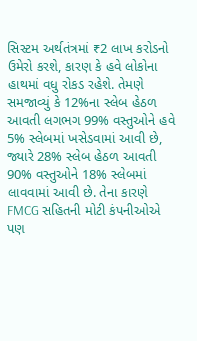સિસ્ટમ અર્થતંત્રમાં ₹2 લાખ કરોડનો ઉમેરો કરશે, કારણ કે હવે લોકોના હાથમાં વધુ રોકડ રહેશે. તેમણે સમજાવ્યું કે 12%ના સ્લેબ હેઠળ આવતી લગભગ 99% વસ્તુઓને હવે 5% સ્લેબમાં ખસેડવામાં આવી છે, જ્યારે 28% સ્લેબ હેઠળ આવતી 90% વસ્તુઓને 18% સ્લેબમાં લાવવામાં આવી છે. તેના કારણે FMCG સહિતની મોટી કંપનીઓએ પણ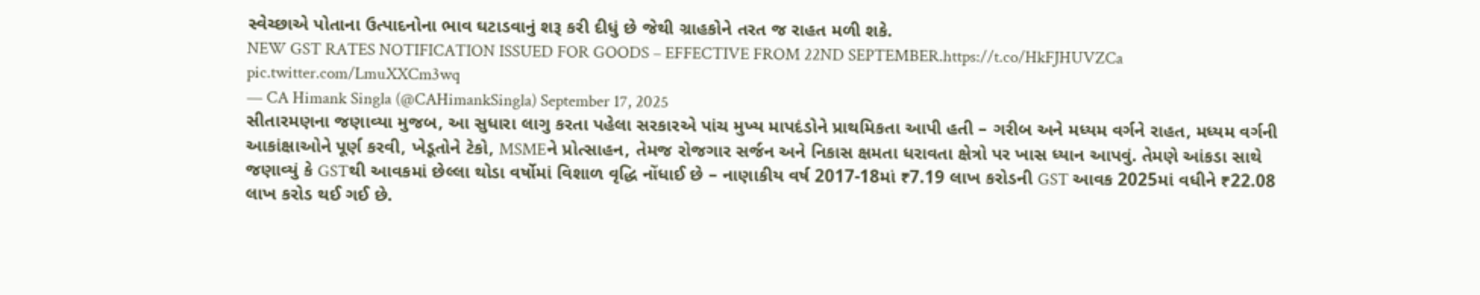સ્વેચ્છાએ પોતાના ઉત્પાદનોના ભાવ ઘટાડવાનું શરૂ કરી દીધું છે જેથી ગ્રાહકોને તરત જ રાહત મળી શકે.
NEW GST RATES NOTIFICATION ISSUED FOR GOODS – EFFECTIVE FROM 22ND SEPTEMBER.https://t.co/HkFJHUVZCa pic.twitter.com/LmuXXCm3wq
— CA Himank Singla (@CAHimankSingla) September 17, 2025
સીતારમણના જણાવ્યા મુજબ, આ સુધારા લાગુ કરતા પહેલા સરકારએ પાંચ મુખ્ય માપદંડોને પ્રાથમિકતા આપી હતી – ગરીબ અને મધ્યમ વર્ગને રાહત, મધ્યમ વર્ગની આકાંક્ષાઓને પૂર્ણ કરવી, ખેડૂતોને ટેકો, MSMEને પ્રોત્સાહન, તેમજ રોજગાર સર્જન અને નિકાસ ક્ષમતા ધરાવતા ક્ષેત્રો પર ખાસ ધ્યાન આપવું. તેમણે આંકડા સાથે જણાવ્યું કે GSTથી આવકમાં છેલ્લા થોડા વર્ષોમાં વિશાળ વૃદ્ધિ નોંધાઈ છે – નાણાકીય વર્ષ 2017-18માં ₹7.19 લાખ કરોડની GST આવક 2025માં વધીને ₹22.08 લાખ કરોડ થઈ ગઈ છે.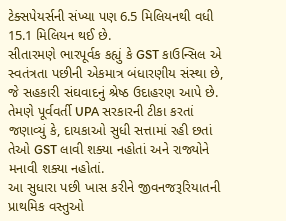ટેક્સપેયર્સની સંખ્યા પણ 6.5 મિલિયનથી વધી 15.1 મિલિયન થઈ છે.
સીતારમણે ભારપૂર્વક કહ્યું કે GST કાઉન્સિલ એ સ્વતંત્રતા પછીની એકમાત્ર બંધારણીય સંસ્થા છે, જે સહકારી સંઘવાદનું શ્રેષ્ઠ ઉદાહરણ આપે છે. તેમણે પૂર્વવર્તી UPA સરકારની ટીકા કરતાં જણાવ્યું કે, દાયકાઓ સુધી સત્તામાં રહી છતાં તેઓ GST લાવી શક્યા નહોતાં અને રાજ્યોને મનાવી શક્યા નહોતાં.
આ સુધારા પછી ખાસ કરીને જીવનજરૂરિયાતની પ્રાથમિક વસ્તુઓ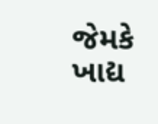જેમકે ખાદ્ય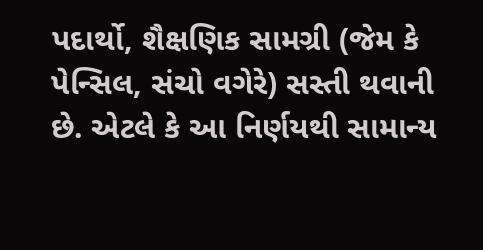પદાર્થો, શૈક્ષણિક સામગ્રી (જેમ કે પેન્સિલ, સંચો વગેરે) સસ્તી થવાની છે. એટલે કે આ નિર્ણયથી સામાન્ય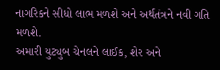નાગરિકને સીધો લાભ મળશે અને અર્થતંત્રને નવી ગતિ મળશે.
અમારી યુટ્યુબ ચેનલને લાઈક, શેર અને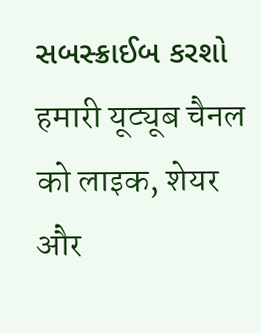સબસ્ક્રાઈબ કરશો
हमारी यूट्यूब चैनल को लाइक, शेयर और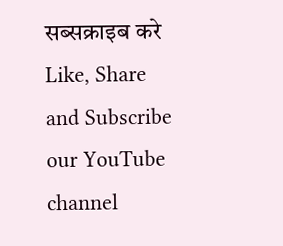सब्सक्राइब करे
Like, Share and Subscribe our YouTube channel